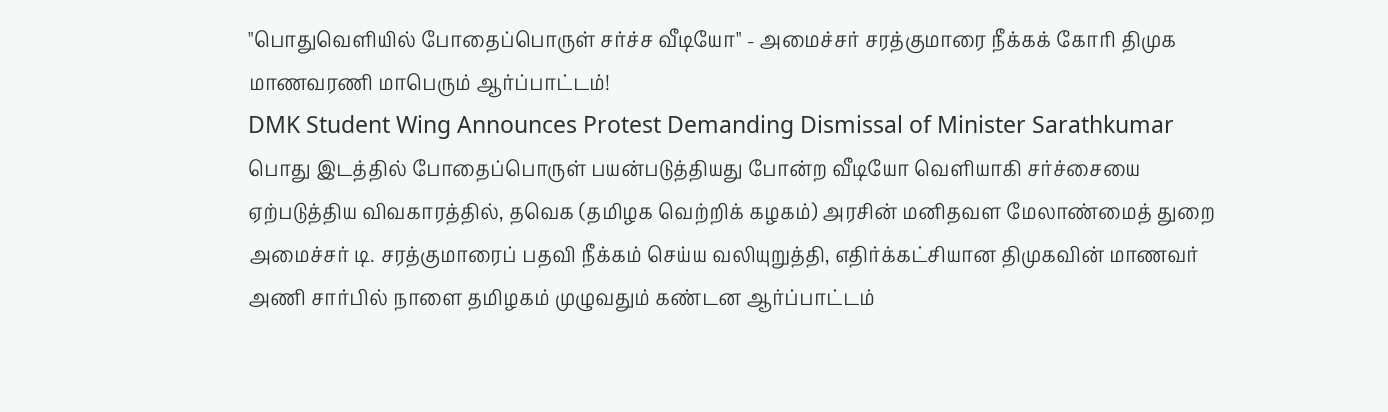"பொதுவெளியில் போதைப்பொருள் சர்ச்ச வீடியோ" - அமைச்சர் சரத்குமாரை நீக்கக் கோரி திமுக மாணவரணி மாபெரும் ஆர்ப்பாட்டம்!
DMK Student Wing Announces Protest Demanding Dismissal of Minister Sarathkumar
பொது இடத்தில் போதைப்பொருள் பயன்படுத்தியது போன்ற வீடியோ வெளியாகி சர்ச்சையை ஏற்படுத்திய விவகாரத்தில், தவெக (தமிழக வெற்றிக் கழகம்) அரசின் மனிதவள மேலாண்மைத் துறை அமைச்சர் டி. சரத்குமாரைப் பதவி நீக்கம் செய்ய வலியுறுத்தி, எதிர்க்கட்சியான திமுகவின் மாணவர் அணி சார்பில் நாளை தமிழகம் முழுவதும் கண்டன ஆர்ப்பாட்டம்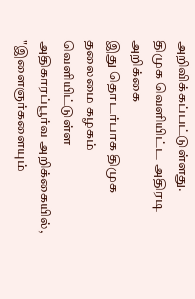அறிவிக்கப்பட்டுள்ளது.
திமுக வெளியிட்ட அதிரடி அறிக்கை
இது தொடர்பாக திமுக தலைமை கழகம் வெளியிட்டுள்ள அதிகாரப்பூர்வ அறிக்கையில், "இளைஞர்களையும்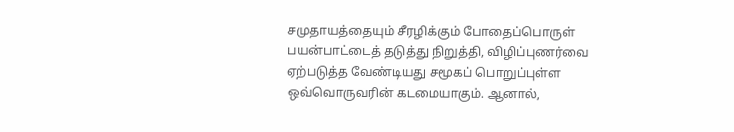சமுதாயத்தையும் சீரழிக்கும் போதைப்பொருள் பயன்பாட்டைத் தடுத்து நிறுத்தி, விழிப்புணர்வை ஏற்படுத்த வேண்டியது சமூகப் பொறுப்புள்ள ஒவ்வொருவரின் கடமையாகும். ஆனால்,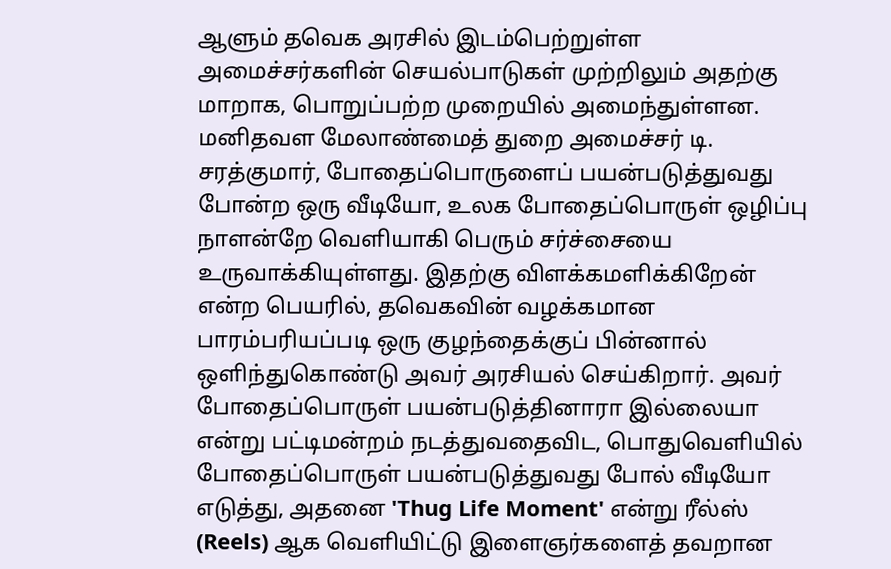ஆளும் தவெக அரசில் இடம்பெற்றுள்ள அமைச்சர்களின் செயல்பாடுகள் முற்றிலும் அதற்கு மாறாக, பொறுப்பற்ற முறையில் அமைந்துள்ளன.
மனிதவள மேலாண்மைத் துறை அமைச்சர் டி. சரத்குமார், போதைப்பொருளைப் பயன்படுத்துவது போன்ற ஒரு வீடியோ, உலக போதைப்பொருள் ஒழிப்பு நாளன்றே வெளியாகி பெரும் சர்ச்சையை உருவாக்கியுள்ளது. இதற்கு விளக்கமளிக்கிறேன் என்ற பெயரில், தவெகவின் வழக்கமான பாரம்பரியப்படி ஒரு குழந்தைக்குப் பின்னால் ஒளிந்துகொண்டு அவர் அரசியல் செய்கிறார். அவர் போதைப்பொருள் பயன்படுத்தினாரா இல்லையா என்று பட்டிமன்றம் நடத்துவதைவிட, பொதுவெளியில் போதைப்பொருள் பயன்படுத்துவது போல் வீடியோ எடுத்து, அதனை 'Thug Life Moment' என்று ரீல்ஸ் (Reels) ஆக வெளியிட்டு இளைஞர்களைத் தவறான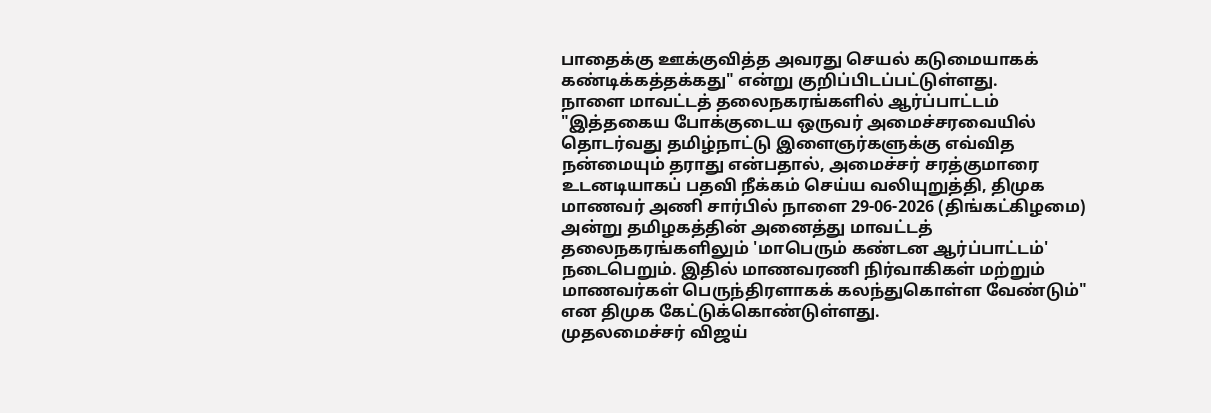பாதைக்கு ஊக்குவித்த அவரது செயல் கடுமையாகக் கண்டிக்கத்தக்கது" என்று குறிப்பிடப்பட்டுள்ளது.
நாளை மாவட்டத் தலைநகரங்களில் ஆர்ப்பாட்டம்
"இத்தகைய போக்குடைய ஒருவர் அமைச்சரவையில் தொடர்வது தமிழ்நாட்டு இளைஞர்களுக்கு எவ்வித நன்மையும் தராது என்பதால், அமைச்சர் சரத்குமாரை உடனடியாகப் பதவி நீக்கம் செய்ய வலியுறுத்தி, திமுக மாணவர் அணி சார்பில் நாளை 29-06-2026 (திங்கட்கிழமை) அன்று தமிழகத்தின் அனைத்து மாவட்டத் தலைநகரங்களிலும் 'மாபெரும் கண்டன ஆர்ப்பாட்டம்' நடைபெறும். இதில் மாணவரணி நிர்வாகிகள் மற்றும் மாணவர்கள் பெருந்திரளாகக் கலந்துகொள்ள வேண்டும்" என திமுக கேட்டுக்கொண்டுள்ளது.
முதலமைச்சர் விஜய்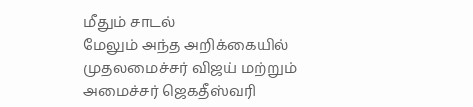மீதும் சாடல்
மேலும் அந்த அறிக்கையில் முதலமைச்சர் விஜய் மற்றும் அமைச்சர் ஜெகதீஸ்வரி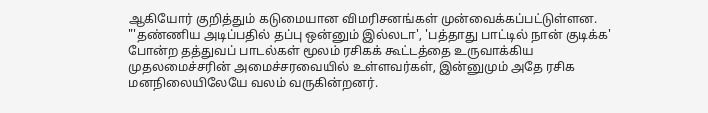ஆகியோர் குறித்தும் கடுமையான விமரிசனங்கள் முன்வைக்கப்பட்டுள்ளன. "'தண்ணிய அடிப்பதில் தப்பு ஒன்னும் இல்லடா', 'பத்தாது பாட்டில் நான் குடிக்க' போன்ற தத்துவப் பாடல்கள் மூலம் ரசிகக் கூட்டத்தை உருவாக்கிய முதலமைச்சரின் அமைச்சரவையில் உள்ளவர்கள், இன்னுமும் அதே ரசிக மனநிலையிலேயே வலம் வருகின்றனர்.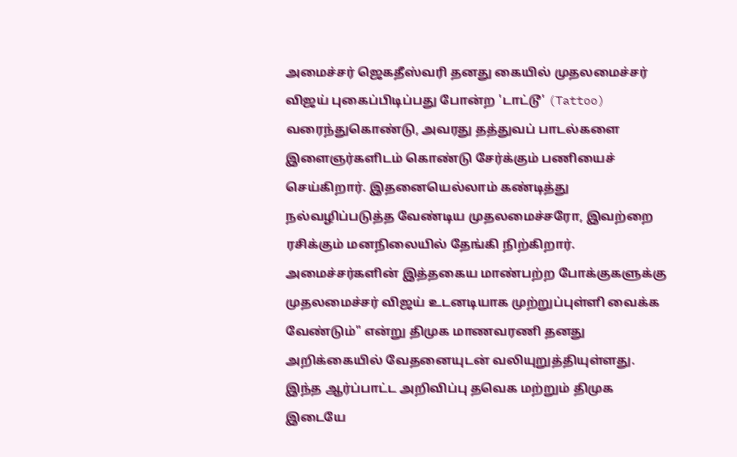அமைச்சர் ஜெகதீஸ்வரி தனது கையில் முதலமைச்சர் விஜய் புகைப்பிடிப்பது போன்ற 'டாட்டூ' (Tattoo) வரைந்துகொண்டு, அவரது தத்துவப் பாடல்களை இளைஞர்களிடம் கொண்டு சேர்க்கும் பணியைச் செய்கிறார். இதனையெல்லாம் கண்டித்து நல்வழிப்படுத்த வேண்டிய முதலமைச்சரோ, இவற்றை ரசிக்கும் மனநிலையில் தேங்கி நிற்கிறார். அமைச்சர்களின் இத்தகைய மாண்பற்ற போக்குகளுக்கு முதலமைச்சர் விஜய் உடனடியாக முற்றுப்புள்ளி வைக்க வேண்டும்" என்று திமுக மாணவரணி தனது அறிக்கையில் வேதனையுடன் வலியுறுத்தியுள்ளது. இந்த ஆர்ப்பாட்ட அறிவிப்பு தவெக மற்றும் திமுக இடையே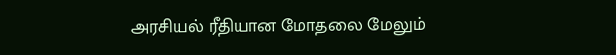அரசியல் ரீதியான மோதலை மேலும்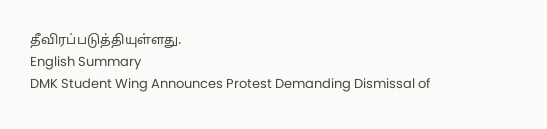தீவிரப்படுத்தியுள்ளது.
English Summary
DMK Student Wing Announces Protest Demanding Dismissal of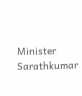Minister Sarathkumar